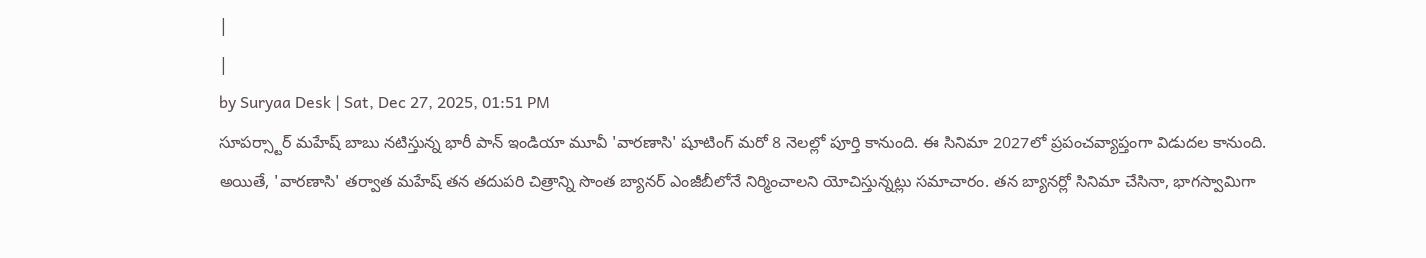|
|
by Suryaa Desk | Sat, Dec 27, 2025, 01:51 PM
సూపర్స్టార్ మహేష్ బాబు నటిస్తున్న భారీ పాన్ ఇండియా మూవీ 'వారణాసి' షూటింగ్ మరో 8 నెలల్లో పూర్తి కానుంది. ఈ సినిమా 2027లో ప్రపంచవ్యాప్తంగా విడుదల కానుంది. అయితే, 'వారణాసి' తర్వాత మహేష్ తన తదుపరి చిత్రాన్ని సొంత బ్యానర్ ఎంజీబీలోనే నిర్మించాలని యోచిస్తున్నట్లు సమాచారం. తన బ్యానర్లో సినిమా చేసినా, భాగస్వామిగా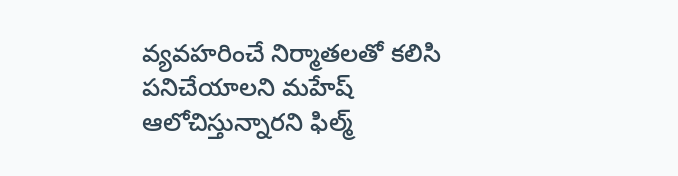వ్యవహరించే నిర్మాతలతో కలిసి పనిచేయాలని మహేష్ ఆలోచిస్తున్నారని ఫిల్మ్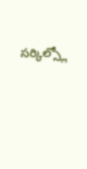సర్కిల్స్లో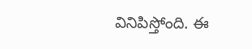వినిపిస్తోంది. ఈ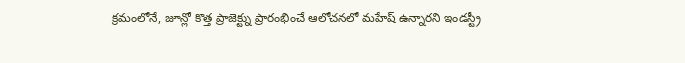క్రమంలోనే, జూన్లో కొత్త ప్రాజెక్ట్ను ప్రారంభించే ఆలోచనలో మహేష్ ఉన్నారని ఇండస్ట్రీ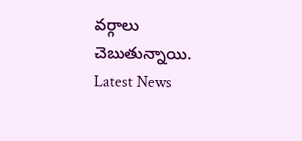వర్గాలు చెబుతున్నాయి.
Latest News